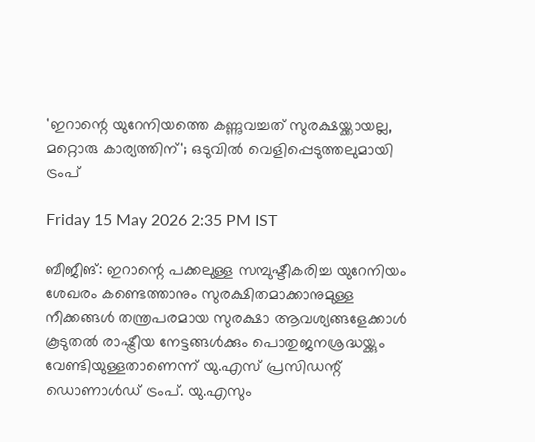'ഇറാന്റെ യുറേനിയത്തെ കണ്ണുവച്ചത് സുരക്ഷയ്ക്കായല്ല, മറ്റൊരു കാര്യത്തിന്'; ഒടുവിൽ വെളിപ്പെടുത്തലുമായി ട്രംപ്‌

Friday 15 May 2026 2:35 PM IST

ബീജീങ്: ഇറാന്റെ പക്കലുള്ള സമ്പുഷ്ടീകരിച്ച യുറേനിയം ശേഖരം കണ്ടെത്താനും സുരക്ഷിതമാക്കാനുമുള്ള നീക്കങ്ങൾ തന്ത്രപരമായ സുരക്ഷാ ആവശ്യങ്ങളേക്കാൾ കൂടുതൽ രാഷ്ട്രീയ നേട്ടങ്ങൾക്കും പൊതുജനശ്രദ്ധയ്ക്കും വേണ്ടിയുള്ളതാണെന്ന് യു.എസ് പ്രസിഡന്റ് ഡൊണാൾഡ് ട്രംപ്. യു.എസും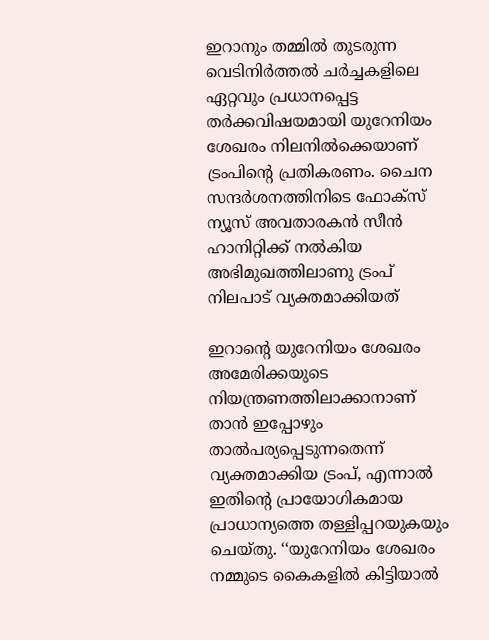ഇറാനും തമ്മിൽ തുടരുന്ന വെടിനിർത്തൽ ചർച്ചകളിലെ ഏറ്റവും പ്രധാനപ്പെട്ട തർക്കവിഷയമായി യുറേനിയം ശേഖരം നിലനിൽക്കെയാണ് ട്രംപിന്റെ പ്രതികരണം. ചൈന സന്ദർശനത്തിനിടെ ഫോക്സ് ന്യൂസ് അവതാരകൻ സീൻ ഹാനിറ്റിക്ക് നൽകിയ അഭിമുഖത്തിലാണു ട്രംപ് നിലപാട് വ്യക്തമാക്കിയത്

ഇറാന്റെ യുറേനിയം ശേഖരം അമേരിക്കയുടെ നിയന്ത്രണത്തിലാക്കാനാണ് താൻ ഇപ്പോഴും താൽപര്യപ്പെടുന്നതെന്ന് വ്യക്തമാക്കിയ ട്രംപ്, എന്നാൽ ഇതിന്റെ പ്രായോഗികമായ പ്രാധാന്യത്തെ തള്ളിപ്പറയുകയും ചെയ്തു. ‘‘യുറേനിയം ശേഖരം നമ്മുടെ കൈകളിൽ കിട്ടിയാൽ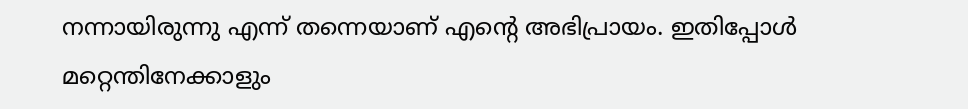നന്നായിരുന്നു എന്ന് തന്നെയാണ് എന്റെ അഭിപ്രായം. ഇതിപ്പോൾ മറ്റെന്തിനേക്കാളും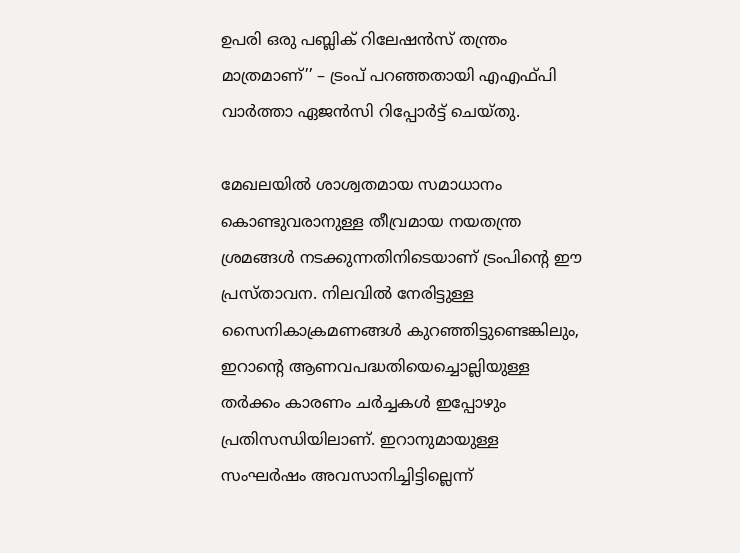ഉപരി ഒരു പബ്ലിക് റിലേഷൻസ് തന്ത്രം മാത്രമാണ്’’ – ട്രംപ് പറഞ്ഞതായി എഎഫ്പി വാർത്താ ഏജൻസി റിപ്പോർട്ട് ചെയ്തു.

മേഖലയിൽ ശാശ്വതമായ സമാധാനം കൊണ്ടുവരാനുള്ള തീവ്രമായ നയതന്ത്ര ശ്രമങ്ങൾ നടക്കുന്നതിനിടെയാണ് ട്രംപിന്റെ ഈ പ്രസ്താവന. നിലവിൽ നേരിട്ടുള്ള സൈനികാക്രമണങ്ങൾ കുറഞ്ഞിട്ടുണ്ടെങ്കിലും, ഇറാന്റെ ആണവപദ്ധതിയെച്ചൊല്ലിയുള്ള തർക്കം കാരണം ചർച്ചകൾ ഇപ്പോഴും പ്രതിസന്ധിയിലാണ്. ഇറാനുമായുള്ള സംഘർഷം അവസാനിച്ചിട്ടില്ലെന്ന്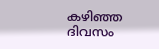കഴിഞ്ഞ ദിവസം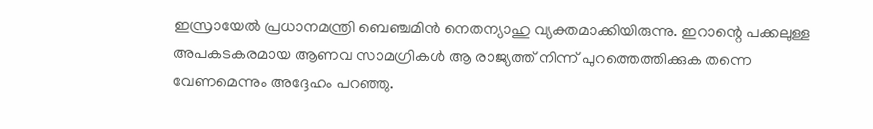ഇസ്രായേൽ പ്രധാനമന്ത്രി ബെഞ്ചമിൻ നെതന്യാഹു വ്യക്തമാക്കിയിരുന്നു. ഇറാന്റെ പക്കലുള്ള അപകടകരമായ ആണവ സാമഗ്രികൾ ആ രാജ്യത്ത് നിന്ന് പുറത്തെത്തിക്കുക തന്നെ വേണമെന്നും അദ്ദേഹം പറഞ്ഞു.